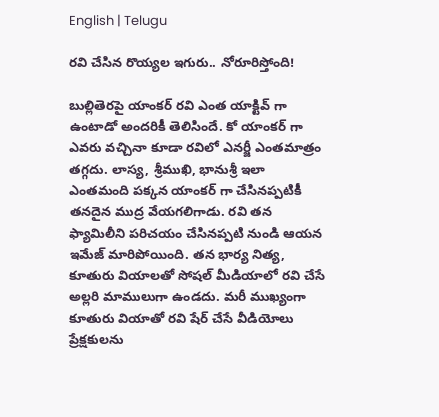English | Telugu

ర‌వి చేసిన‌ రొయ్య‌ల ఇగురు.. నోరూరిస్తోంది!

బుల్లితెరపై యాంకర్ రవి ఎంత యాక్టివ్ గా ఉంటాడో అందరికీ తెలిసిందే. కో యాంకర్ గా ఎవరు వచ్చినా కూడా రవిలో ఎనర్జీ ఎంతమాత్రం తగ్గదు. లాస్య, శ్రీముఖి, భానుశ్రీ ఇలా ఎంతమంది పక్కన యాంకర్ గా చేసినప్పటికీ తనదైన ముద్ర వేయగలిగాడు. రవి తన ఫ్యామిలీని పరిచయం చేసినప్పటి నుండి ఆయన ఇమేజ్ మారిపోయింది. తన భార్య నిత్య, కూతురు వియాలతో సోషల్ మీడియాలో రవి చేసే అల్లరి మాములుగా ఉండదు. మరీ ముఖ్యంగా కూతురు వియాతో రవి షేర్ చేసే వీడియోలు ప్రేక్షకులను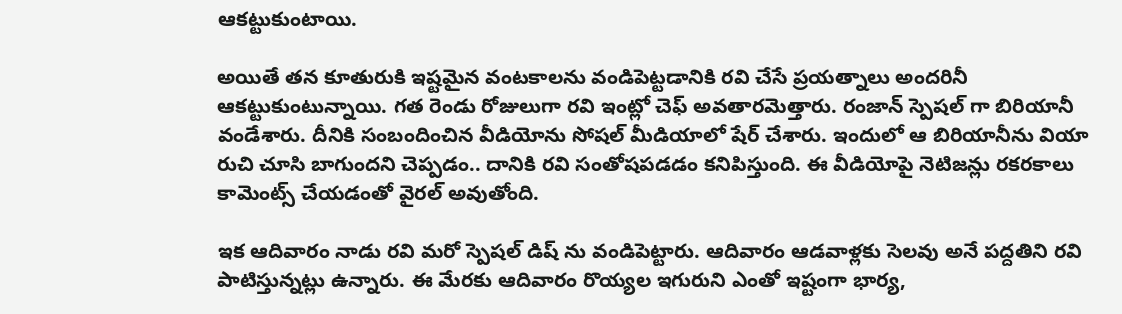ఆకట్టుకుంటాయి.

అయితే తన కూతురుకి ఇష్టమైన వంటకాలను వండిపెట్టడానికి రవి చేసే ప్రయత్నాలు అందరినీ ఆకట్టుకుంటున్నాయి. గత రెండు రోజులుగా రవి ఇంట్లో చెఫ్ అవతారమెత్తారు. రంజాన్ స్పెషల్ గా బిరియానీ వండేశారు. దీనికి సంబందించిన వీడియోను సోషల్ మీడియాలో షేర్ చేశారు. ఇందులో ఆ బిరియానీను వియా రుచి చూసి బాగుందని చెప్పడం.. దానికి రవి సంతోషపడడం కనిపిస్తుంది. ఈ వీడియోపై నెటిజన్లు రకరకాలు కామెంట్స్ చేయడంతో వైరల్ అవుతోంది.

ఇక ఆదివారం నాడు రవి మరో స్పెషల్ డిష్ ను వండిపెట్టారు. ఆదివారం ఆడవాళ్లకు సెలవు అనే పద్దతిని రవి పాటిస్తున్నట్లు ఉన్నారు. ఈ మేరకు ఆదివారం రొయ్యల ఇగురుని ఎంతో ఇష్టంగా భార్య,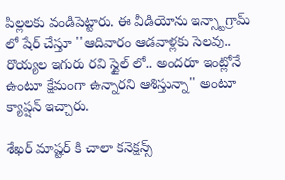పిల్లలకు వండిపెట్టారు. ఈ వీడియోను ఇన్స్టాగ్రామ్ లో షేర్ చేస్తూ ''ఆదివారం ఆడవాళ్లకు సెలవు.. రొయ్యల ఇగురు రవి స్టైల్ లో.. అందరూ ఇంట్లోనే ఉంటూ క్షేమంగా ఉన్నారని ఆశిస్తున్నా'' అంటూ క్యాప్ష‌న్‌ ఇచ్చారు.

శేఖర్ మాష్టర్ కి చాలా కనెక్షన్స్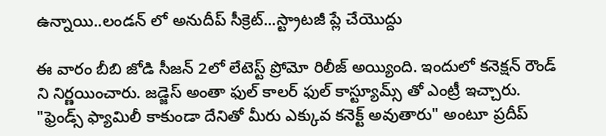ఉన్నాయి..లండన్ లో అనుదీప్ సీక్రెట్...స్ట్రాటజీ ప్లే చేయొద్దు

ఈ వారం బీబి జోడి సీజన్ 2లో లేటెస్ట్ ప్రోమో రిలీజ్ అయ్యింది. ఇందులో కనెక్షన్ రౌండ్ ని నిర్ణయించారు. జడ్జెస్ అంతా ఫుల్ కాలర్ ఫుల్ కాస్ట్యూమ్స్ తో ఎంట్రీ ఇచ్చారు. "ఫ్రెండ్స్ ఫ్యామిలీ కాకుండా దేనితో మీరు ఎక్కువ కనెక్ట్ అవుతారు" అంటూ ప్రదీప్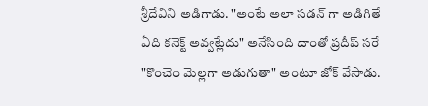శ్రీదేవిని అడిగాడు. "అంటే అలా సడన్ గా అడిగితే ఏది కనెక్ట్ అవ్వట్లేదు" అనేసింది దాంతో ప్రదీప్ సరే  "కొంచెం మెల్లగా అడుగుతా" అంటూ జోక్ వేసాడు.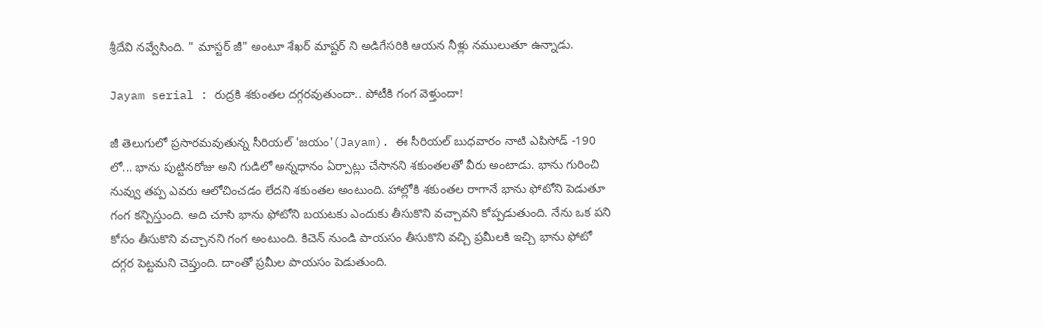శ్రీదేవి నవ్వేసింది. " మాస్టర్ జీ" అంటూ శేఖర్ మాష్టర్ ని అడిగేసరికి ఆయన నీళ్లు నములుతూ ఉన్నాడు.

Jayam serial : రుద్రకి శకుంతల దగ్గరవుతుందా.. పోటీకి గంగ వెళ్తుందా!

జీ తెలుగులో ప్రసారమవుతున్న సీరియల్ 'జయం'(Jayam). ఈ సీరియల్ బుధవారం నాటి ఎపిసోడ్ -190 లో... భాను పుట్టినరోజు అని గుడిలో అన్నధానం ఏర్పాట్లు చేసానని శకుంతలతో వీరు అంటాడు. భాను గురించి నువ్వు తప్ప ఎవరు ఆలోచించడం లేదని శకుంతల అంటుంది. హాల్లోకి శకుంతల రాగానే భాను ఫోటోని పెడుతూ గంగ కన్పిస్తుంది. అది చూసి భాను ఫోటోని బయటకు ఎందుకు తీసుకొని వచ్చావని కోప్పడుతుంది. నేను ఒక పని కోసం తీసుకొని వచ్చానని గంగ అంటుంది. కిచెన్ నుండి పాయసం తీసుకొని వచ్చి ప్రమీలకి ఇచ్చి భాను ఫోటో దగ్గర పెట్టమని చెప్తుంది. దాంతో ప్రమీల పాయసం పెడుతుంది.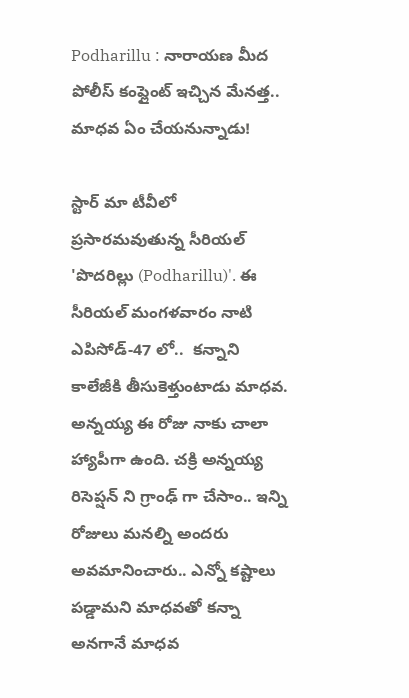Podharillu : నారాయణ మీద పోలీస్ కంప్లైంట్ ఇచ్చిన మేనత్త.. మాధవ ఏం చేయనున్నాడు!

స్టార్ మా టీవీలో ప్రసారమవుతున్న సీరియల్ 'పొదరిల్లు (Podharillu)'. ఈ సీరియల్ మంగళవారం నాటి ఎపిసోడ్-47 లో..  కన్నాని కాలేజీకి తీసుకెళ్తుంటాడు మాధవ. అన్నయ్య ఈ రోజు నాకు చాలా హ్యాపీగా ఉంది. చక్రి అన్నయ్య రిసెప్షన్ ని గ్రాంఢ్ గా చేసాం.. ఇన్ని రోజులు మనల్ని అందరు అవమానించారు.. ఎన్నో కష్టాలు పడ్డామని మాధవతో కన్నా అనగానే మాధవ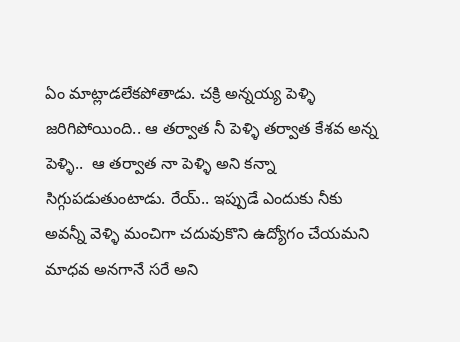ఏం మాట్లాడలేకపోతాడు. చక్రి అన్నయ్య పెళ్ళి జరిగిపోయింది.. ఆ తర్వాత నీ పెళ్ళి తర్వాత కేశవ అన్న పెళ్ళి..  ఆ తర్వాత నా పెళ్ళి అని కన్నా సిగ్గుపడుతుంటాడు. రేయ్.. ఇప్పుడే ఎందుకు నీకు అవన్నీ వెళ్ళి మంచిగా చదువుకొని ఉద్యోగం చేయమని మాధవ అనగానే సరే అని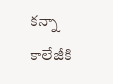కన్నా కాలేజీకి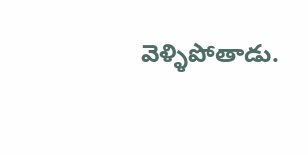వెళ్ళిపోతాడు.